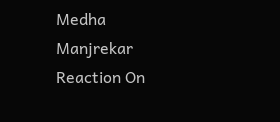Medha Manjrekar Reaction On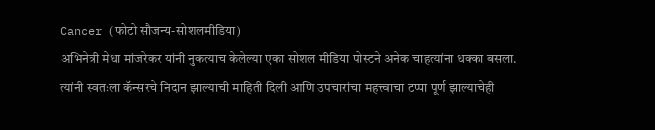Cancer (फोटो सौजन्य-सोशलमीडिया)
अभिनेत्री मेधा मांजरेकर यांनी नुकत्याच केलेल्या एका सोशल मीडिया पोस्टने अनेक चाहत्यांना धक्का बसला. त्यांनी स्वतःला कॅन्सरचे निदान झाल्याची माहिती दिली आणि उपचारांचा महत्त्वाचा टप्पा पूर्ण झाल्याचेही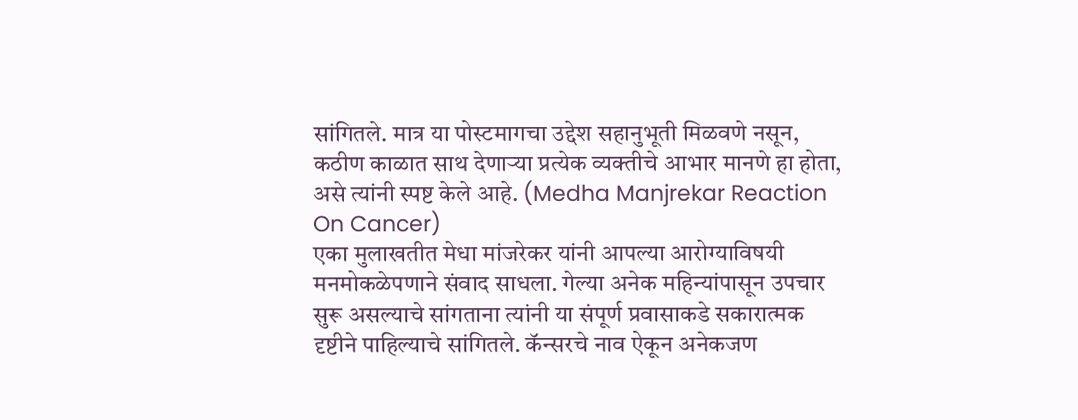सांगितले. मात्र या पोस्टमागचा उद्देश सहानुभूती मिळवणे नसून, कठीण काळात साथ देणाऱ्या प्रत्येक व्यक्तीचे आभार मानणे हा होता, असे त्यांनी स्पष्ट केले आहे. (Medha Manjrekar Reaction On Cancer)
एका मुलाखतीत मेधा मांजरेकर यांनी आपल्या आरोग्याविषयी मनमोकळेपणाने संवाद साधला. गेल्या अनेक महिन्यांपासून उपचार सुरू असल्याचे सांगताना त्यांनी या संपूर्ण प्रवासाकडे सकारात्मक दृष्टीने पाहिल्याचे सांगितले. कॅन्सरचे नाव ऐकून अनेकजण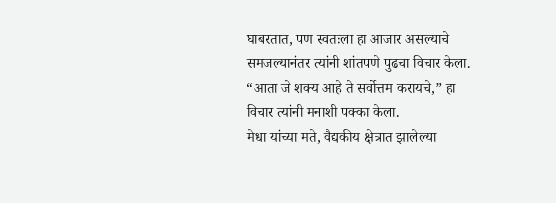घाबरतात, पण स्वतःला हा आजार असल्याचे समजल्यानंतर त्यांनी शांतपणे पुढचा विचार केला. “आता जे शक्य आहे ते सर्वोत्तम करायचे,” हा विचार त्यांनी मनाशी पक्का केला.
मेधा यांच्या मते, वैद्यकीय क्षेत्रात झालेल्या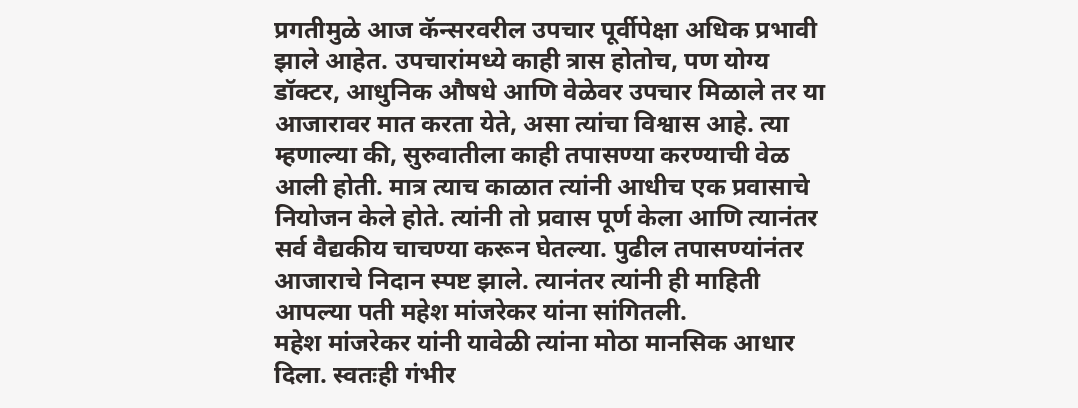प्रगतीमुळे आज कॅन्सरवरील उपचार पूर्वीपेक्षा अधिक प्रभावी झाले आहेत. उपचारांमध्ये काही त्रास होतोच, पण योग्य डॉक्टर, आधुनिक औषधे आणि वेळेवर उपचार मिळाले तर या आजारावर मात करता येते, असा त्यांचा विश्वास आहे. त्या म्हणाल्या की, सुरुवातीला काही तपासण्या करण्याची वेळ आली होती. मात्र त्याच काळात त्यांनी आधीच एक प्रवासाचे नियोजन केले होते. त्यांनी तो प्रवास पूर्ण केला आणि त्यानंतर सर्व वैद्यकीय चाचण्या करून घेतल्या. पुढील तपासण्यांनंतर आजाराचे निदान स्पष्ट झाले. त्यानंतर त्यांनी ही माहिती आपल्या पती महेश मांजरेकर यांना सांगितली.
महेश मांजरेकर यांनी यावेळी त्यांना मोठा मानसिक आधार दिला. स्वतःही गंभीर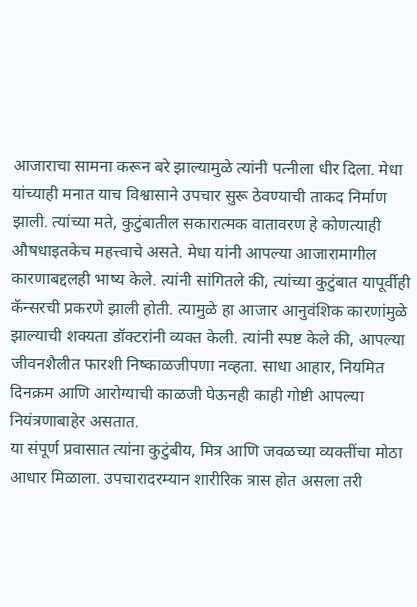आजाराचा सामना करून बरे झाल्यामुळे त्यांनी पत्नीला धीर दिला. मेधा यांच्याही मनात याच विश्वासाने उपचार सुरू ठेवण्याची ताकद निर्माण झाली. त्यांच्या मते, कुटुंबातील सकारात्मक वातावरण हे कोणत्याही औषधाइतकेच महत्त्वाचे असते. मेधा यांनी आपल्या आजारामागील कारणाबद्दलही भाष्य केले. त्यांनी सांगितले की, त्यांच्या कुटुंबात यापूर्वीही कॅन्सरची प्रकरणे झाली होती. त्यामुळे हा आजार आनुवंशिक कारणांमुळे झाल्याची शक्यता डॉक्टरांनी व्यक्त केली. त्यांनी स्पष्ट केले की, आपल्या जीवनशैलीत फारशी निष्काळजीपणा नव्हता. साधा आहार, नियमित दिनक्रम आणि आरोग्याची काळजी घेऊनही काही गोष्टी आपल्या नियंत्रणाबाहेर असतात.
या संपूर्ण प्रवासात त्यांना कुटुंबीय, मित्र आणि जवळच्या व्यक्तींचा मोठा आधार मिळाला. उपचारादरम्यान शारीरिक त्रास होत असला तरी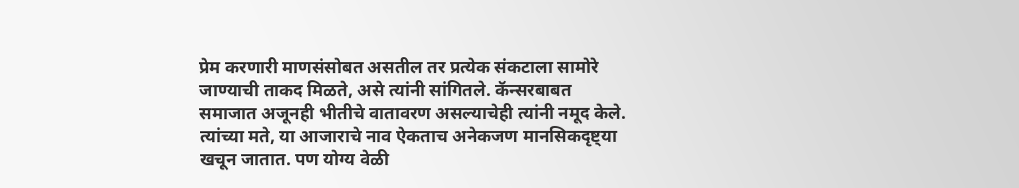प्रेम करणारी माणसंसोबत असतील तर प्रत्येक संकटाला सामोरे जाण्याची ताकद मिळते, असे त्यांनी सांगितले. कॅन्सरबाबत समाजात अजूनही भीतीचे वातावरण असल्याचेही त्यांनी नमूद केले. त्यांच्या मते, या आजाराचे नाव ऐकताच अनेकजण मानसिकदृष्ट्या खचून जातात. पण योग्य वेळी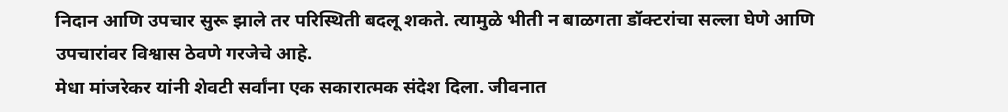निदान आणि उपचार सुरू झाले तर परिस्थिती बदलू शकते. त्यामुळे भीती न बाळगता डॉक्टरांचा सल्ला घेणे आणि उपचारांवर विश्वास ठेवणे गरजेचे आहे.
मेधा मांजरेकर यांनी शेवटी सर्वांना एक सकारात्मक संदेश दिला. जीवनात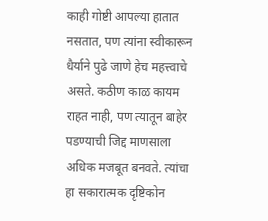काही गोष्टी आपल्या हातात नसतात, पण त्यांना स्वीकारून धैर्याने पुढे जाणे हेच महत्त्वाचे असते. कठीण काळ कायम राहत नाही, पण त्यातून बाहेर पडण्याची जिद्द माणसाला अधिक मजबूत बनवते. त्यांचा हा सकारात्मक दृष्टिकोन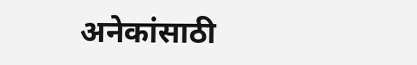अनेकांसाठी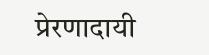प्रेरणादायी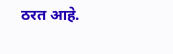ठरत आहे.